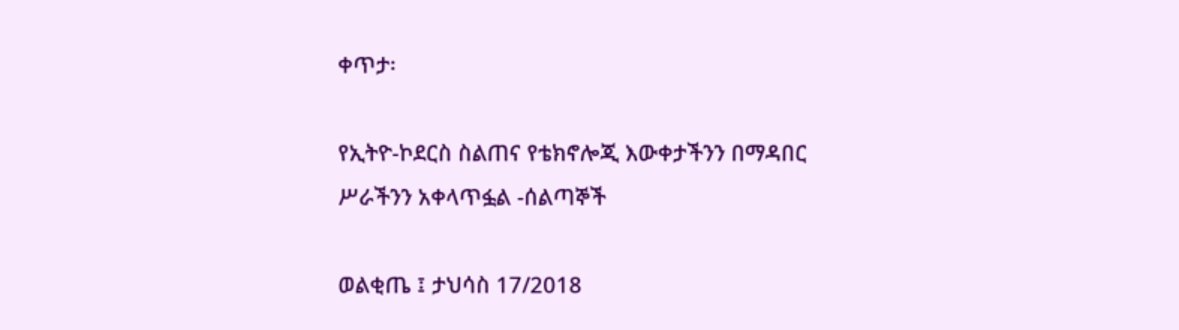ቀጥታ፡

የኢትዮ-ኮደርስ ስልጠና የቴክኖሎጂ እውቀታችንን በማዳበር ሥራችንን አቀላጥፏል -ሰልጣኞች

ወልቂጤ ፤ ታህሳስ 17/2018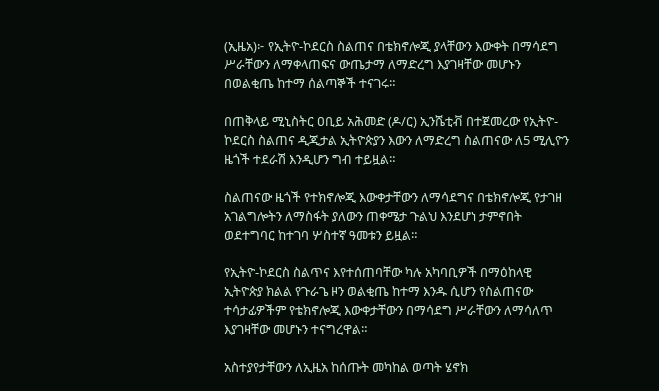(ኢዜአ)፦ የኢትዮ-ኮደርስ ስልጠና በቴክኖሎጂ ያላቸውን እውቀት በማሳደግ ሥራቸውን ለማቀላጠፍና ውጤታማ ለማድረግ እያገዛቸው መሆኑን በወልቂጤ ከተማ ሰልጣኞች ተናገሩ።

በጠቅላይ ሚኒስትር ዐቢይ አሕመድ (ዶ/ር) ኢንሼቲቭ በተጀመረው የኢትዮ-ኮደርስ ስልጠና ዲጂታል ኢትዮጵያን እውን ለማድረግ ስልጠናው ለ5 ሚሊዮን ዜጎች ተደራሽ እንዲሆን ግብ ተይዟል።

ስልጠናው ዜጎች የተክኖሎጂ እውቀታቸውን ለማሳደግና በቴክኖሎጂ የታገዘ አገልግሎትን ለማስፋት ያለውን ጠቀሜታ ጉልህ እንደሆነ ታምኖበት ወደተግባር ከተገባ ሦስተኛ ዓመቱን ይዟል።

የኢትዮ-ኮደርስ ስልጥና እየተሰጠባቸው ካሉ አካባቢዎች በማዕከላዊ ኢትዮጵያ ክልል የጉራጌ ዞን ወልቂጤ ከተማ እንዱ ሲሆን የስልጠናው ተሳታፊዎችም የቴክኖሎጂ እውቀታቸውን በማሳደግ ሥራቸውን ለማሳለጥ እያገዛቸው መሆኑን ተናግረዋል።

አስተያየታቸውን ለኢዜአ ከሰጡት መካከል ወጣት ሄኖክ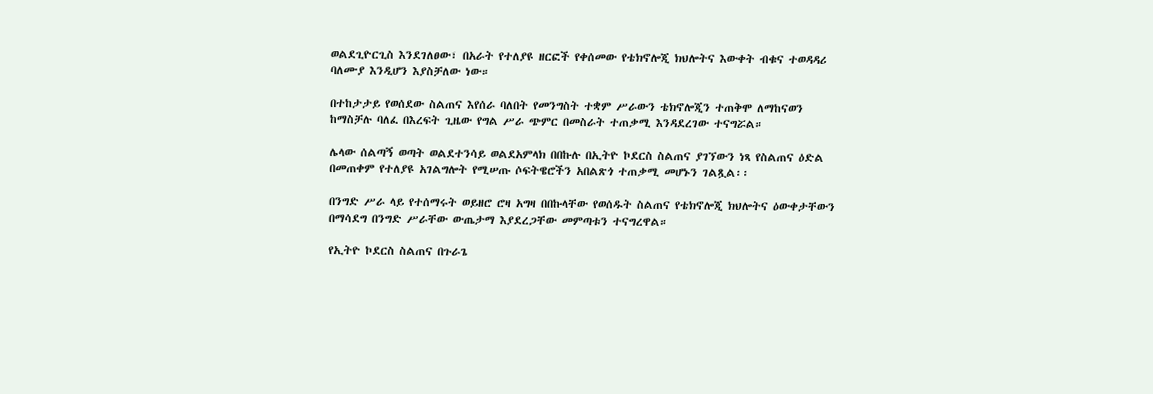ወልደጊዮርጊስ እንደገለፀው፣ በአራት የተለያዩ ዘርፎች የቀሰመው የቴክኖሎጂ ክህሎትና እውቀት ብቁና ተወዳዳሪ ባለሙያ እንዲሆን እያስቻለው ነው።

በተከታታይ የወሰደው ስልጠና እየሰራ ባለበት የመንግስት ተቋም ሥራውን ቴክኖሎጂን ተጠቅሞ ለማከናወን ከማስቻሉ ባለፈ በእረፍት ጊዜው የግል ሥራ ጭምር በመስራት ተጠቃሚ እንዳደረገው ተናግሯል።

ሌላው ሰልጣኝ ወጣት ወልደተንሳይ ወልደአምላክ በበኩሉ በኢትዮ ኮደርስ ስልጠና ያገኘውን ነጻ የስልጠና ዕድል በመጠቀም የተለያዩ አገልግሎት የሚሠጡ ሶፍትዌሮችን አበልጽጎ ተጠቃሚ መሆኑን ገልጿል፡፡

በንግድ ሥራ ላይ የተሰማሩት ወይዘሮ ሮዛ አግዛ በበኩላቸው የወሰዱት ስልጠና የቴክኖሎጂ ክህሎትና ዕውቀታቸውን በማሳደግ በንግድ ሥራቸው ውጤታማ እያደረጋቸው መምጣቱን ተናግረዋል።

የኢትዮ ኮደርስ ስልጠና በጉራጌ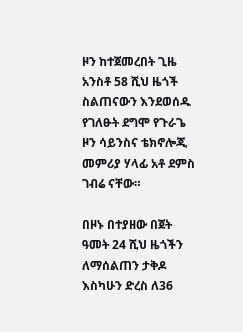ዞን ከተጀመረበት ጊዜ አንስቶ 58 ሺህ ዜጎች ስልጠናውን እንደወሰዱ የገለፁት ደግሞ የጉራጌ ዞን ሳይንስና ቴክኖሎጂ መምሪያ ሃላፊ አቶ ደምስ ገብሬ ናቸው።

በዞኑ በተያዘው በጀት ዓመት 24 ሺህ ዜጎችን ለማሰልጠን ታቅዶ እስካሁን ድረስ ለ36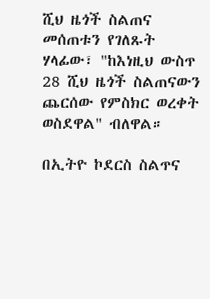ሺህ ዜጎች ስልጠና መሰጠቱን የገለጹት ሃላፊው፣ "ከእነዚህ ውስጥ 28 ሺህ ዜጎች ስልጠናውን ጨርሰው የምስክር ወረቀት ወስደዋል" ብለዋል።

በኢትዮ ኮደርስ ስልጥና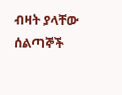ብዛት ያላቸው ሰልጣኞች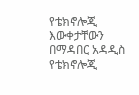የቴክኖሎጂ እውቀታቸውን በማዳበር አዳዲስ የቴክኖሎጂ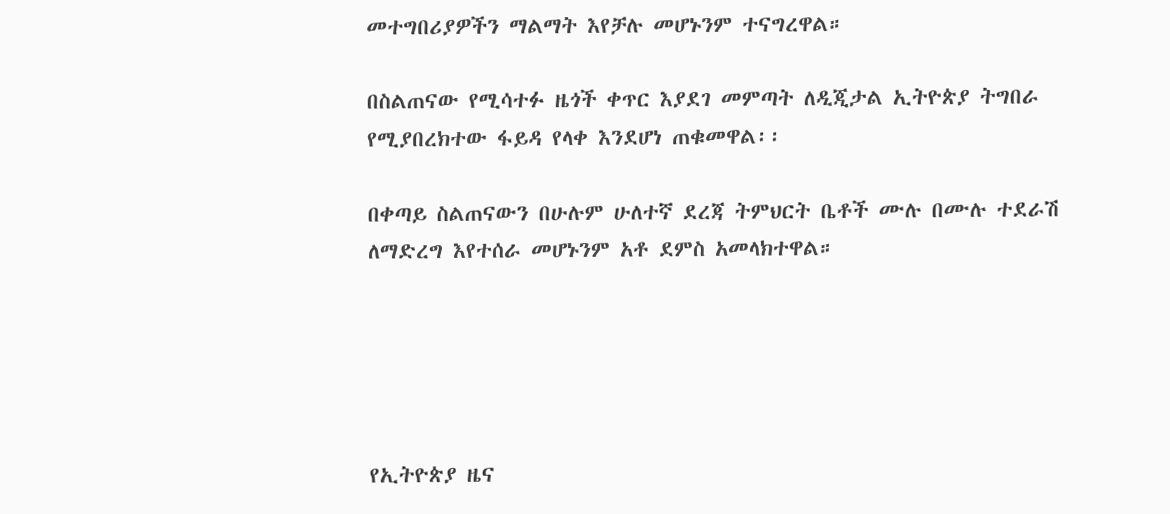መተግበሪያዎችን ማልማት እየቻሉ መሆኑንም ተናግረዋል።

በስልጠናው የሚሳተፉ ዜጎች ቀጥር እያደገ መምጣት ለዲጂታል ኢትዮጵያ ትግበራ የሚያበረክተው ፋይዳ የላቀ እንደሆነ ጠቁመዋል፡፡

በቀጣይ ስልጠናውን በሁሉም ሁለተኛ ደረጃ ትምህርት ቤቶች ሙሉ በሙሉ ተደራሽ ለማድረግ እየተሰራ መሆኑንም አቶ ደምስ አመላክተዋል።





የኢትዮጵያ ዜና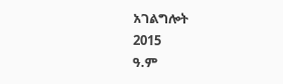አገልግሎት
2015
ዓ.ም